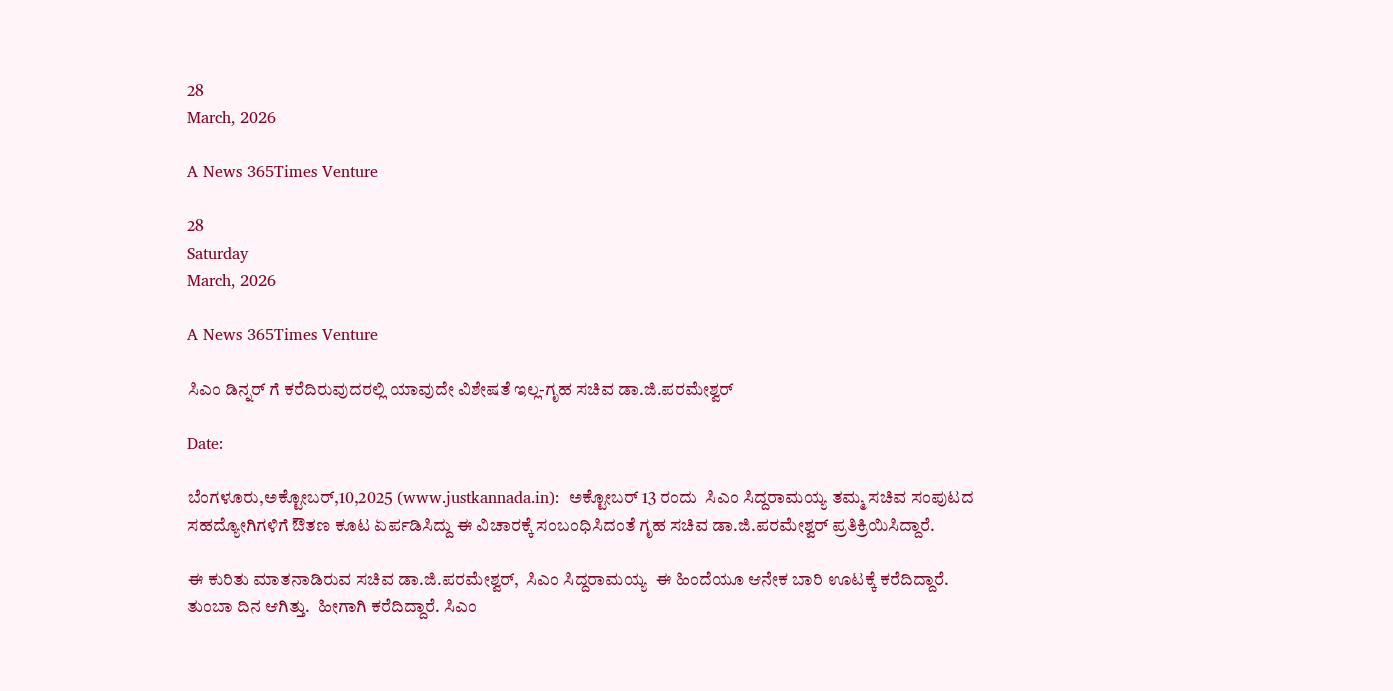28
March, 2026

A News 365Times Venture

28
Saturday
March, 2026

A News 365Times Venture

ಸಿಎಂ ಡಿನ್ನರ್ ಗೆ ಕರೆದಿರುವುದರಲ್ಲಿ ಯಾವುದೇ ವಿಶೇಷತೆ ಇಲ್ಲ-ಗೃಹ ಸಚಿವ ಡಾ.ಜಿ.ಪರಮೇಶ್ವರ್

Date:

ಬೆಂಗಳೂರು,ಅಕ್ಟೋಬರ್,10,2025 (www.justkannada.in):  ಅಕ್ಟೋಬರ್ 13 ರಂದು  ಸಿಎಂ ಸಿದ್ದರಾಮಯ್ಯ ತಮ್ಮ ಸಚಿವ ಸಂಪುಟದ ಸಹದ್ಯೋಗಿಗಳಿಗೆ ಔತಣ ಕೂಟ ಏರ್ಪಡಿಸಿದ್ದು ಈ ವಿಚಾರಕ್ಕೆ ಸಂಬಂಧಿಸಿದಂತೆ ಗೃಹ ಸಚಿವ ಡಾ.ಜಿ.ಪರಮೇಶ್ವರ್ ಪ್ರತಿಕ್ರಿಯಿಸಿದ್ದಾರೆ.

ಈ ಕುರಿತು ಮಾತನಾಡಿರುವ ಸಚಿವ ಡಾ.ಜಿ.ಪರಮೇಶ್ವರ್,  ಸಿಎಂ ಸಿದ್ದರಾಮಯ್ಯ  ಈ ಹಿಂದೆಯೂ ಆನೇಕ ಬಾರಿ ಊಟಕ್ಕೆ ಕರೆದಿದ್ದಾರೆ.  ತುಂಬಾ ದಿನ ಆಗಿತ್ತು.  ಹೀಗಾಗಿ ಕರೆದಿದ್ದಾರೆ. ಸಿಎಂ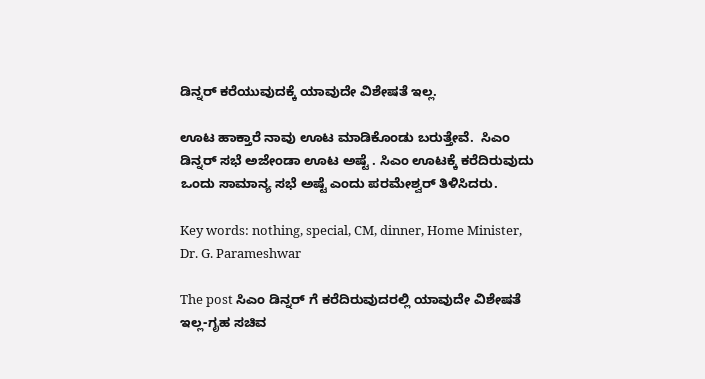ಡಿನ್ನರ್ ಕರೆಯುವುದಕ್ಕೆ ಯಾವುದೇ ವಿಶೇಷತೆ ಇಲ್ಲ.

ಊಟ ಹಾಕ್ತಾರೆ ನಾವು ಊಟ ಮಾಡಿಕೊಂಡು ಬರುತ್ತೇವೆ.  ಸಿಎಂ ಡಿನ್ನರ್ ಸಭೆ ಅಜೇಂಡಾ ಊಟ ಅಷ್ಟೆ . ಸಿಎಂ ಊಟಕ್ಕೆ ಕರೆದಿರುವುದು ಒಂದು ಸಾಮಾನ್ಯ ಸಭೆ ಅಷ್ಟೆ ಎಂದು ಪರಮೇಶ್ವರ್ ತಿಳಿಸಿದರು.

Key words: nothing, special, CM, dinner, Home Minister, Dr. G. Parameshwar

The post ಸಿಎಂ ಡಿನ್ನರ್ ಗೆ ಕರೆದಿರುವುದರಲ್ಲಿ ಯಾವುದೇ ವಿಶೇಷತೆ ಇಲ್ಲ-ಗೃಹ ಸಚಿವ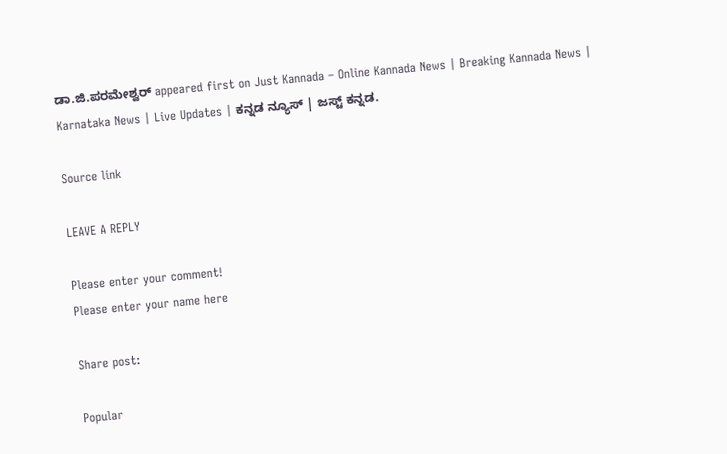ಡಾ.ಜಿ.ಪರಮೇಶ್ವರ್ appeared first on Just Kannada – Online Kannada News | Breaking Kannada News | Karnataka News | Live Updates | ಕನ್ನಡ ನ್ಯೂಸ್ | ಜಸ್ಟ್ ಕನ್ನಡ.

Source link

LEAVE A REPLY

Please enter your comment!
Please enter your name here

Share post:

Popular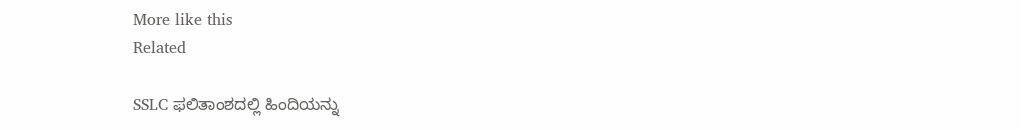More like this
Related

SSLC ಫಲಿತಾಂಶದಲ್ಲಿ ಹಿಂದಿಯನ್ನು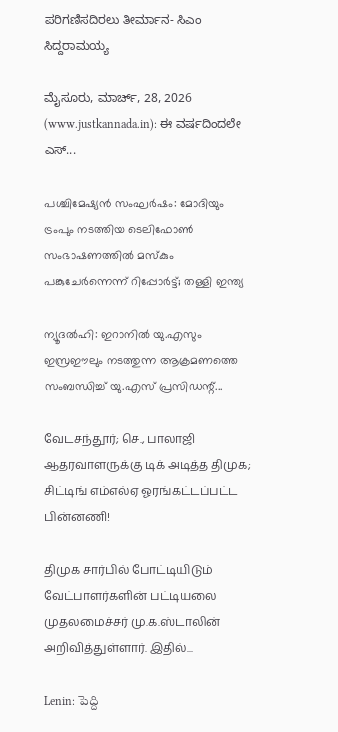ಪರಿಗಣಿಸದಿರಲು ತೀರ್ಮಾನ- ಸಿಎಂ ಸಿದ್ದರಾಮಯ್ಯ

ಮೈಸೂರು, ಮಾರ್ಚ್, 28, 2026 (www.justkannada.in): ಈ ವರ್ಷದಿಂದಲೇ ಎಸ್...

പശ്ചിമേഷ്യന്‍ സംഘര്‍ഷം: മോദിയും ട്രംപും നടത്തിയ ടെലിഫോണ്‍ സംഭാഷണത്തില്‍ മസ്‌കും പങ്കുചേര്‍ന്നെന്ന് റിപ്പോര്‍ട്ട്; തള്ളി ഇന്ത്യ

ന്യൂദല്‍ഹി: ഇറാനില്‍ യു.എസും ഇസ്രഈലും നടത്തുന്ന ആക്രമണത്തെ സംബന്ധിച്ച് യു.എസ് പ്രസിഡന്റ്...

வேடசந்தூர்; செ., பாலாஜி ஆதரவாளருக்கு டிக் அடித்த திமுக; சிட்டிங் எம்எல்ஏ ஓரங்கட்டப்பட்ட பின்னணி!

திமுக சார்பில் போட்டியிடும் வேட்பாளர்களின் பட்டியலை முதலமைச்சர் மு.க.ஸ்டாலின் அறிவித்துள்ளார். இதில்...

Lenin: పెద్ది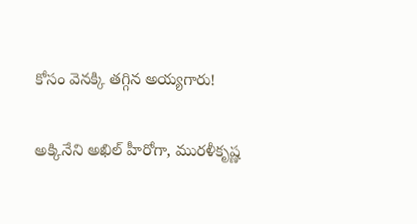కోసం వెనక్కి తగ్గిన అయ్యగారు!

అక్కినేని అఖిల్ హీరోగా, మురళీకృష్ణ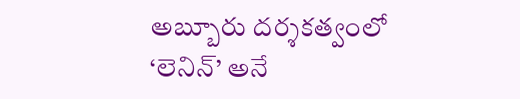అబ్బూరు దర్శకత్వంలో ‘లెనిన్’ అనే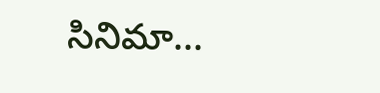సినిమా...